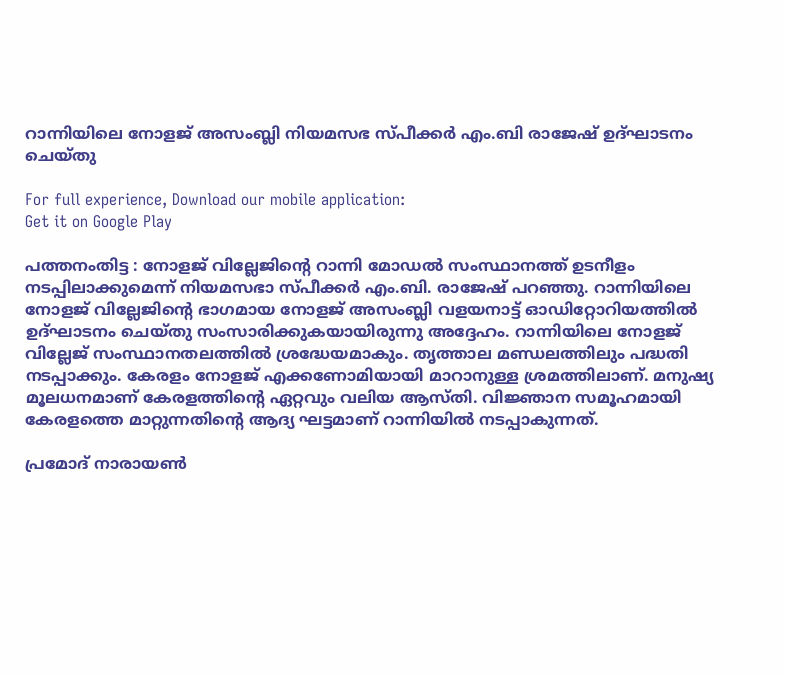റാന്നിയിലെ നോളജ് അസംബ്ലി നിയമസഭ സ്പീക്കര്‍ എം.ബി രാജേഷ് ഉദ്ഘാടനം ചെയ്തു

For full experience, Download our mobile application:
Get it on Google Play

പത്തനംതിട്ട : നോളജ് വില്ലേജിന്റെ റാന്നി മോഡല്‍ സംസ്ഥാനത്ത് ഉടനീളം നടപ്പിലാക്കുമെന്ന് നിയമസഭാ സ്പീക്കര്‍ എം.ബി. രാജേഷ് പറഞ്ഞു. റാന്നിയിലെ നോളജ് വില്ലേജിന്റെ ഭാഗമായ നോളജ് അസംബ്ലി വളയനാട്ട് ഓഡിറ്റോറിയത്തില്‍ ഉദ്ഘാടനം ചെയ്തു സംസാരിക്കുകയായിരുന്നു അദ്ദേഹം. റാന്നിയിലെ നോളജ് വില്ലേജ് സംസ്ഥാനതലത്തില്‍ ശ്രദ്ധേയമാകും. തൃത്താല മണ്ഡലത്തിലും പദ്ധതി നടപ്പാക്കും. കേരളം നോളജ് എക്കണോമിയായി മാറാനുള്ള ശ്രമത്തിലാണ്. മനുഷ്യ മൂലധനമാണ് കേരളത്തിന്റെ ഏറ്റവും വലിയ ആസ്തി. വിജ്ഞാന സമൂഹമായി കേരളത്തെ മാറ്റുന്നതിന്റെ ആദ്യ ഘട്ടമാണ് റാന്നിയില്‍ നടപ്പാകുന്നത്.

പ്രമോദ് നാരായണ്‍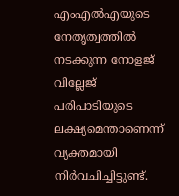എംഎല്‍എയുടെ നേതൃത്വത്തില്‍ നടക്കുന്ന നോളജ് വില്ലേജ് പരിപാടിയുടെ ലക്ഷ്യമെന്താണെന്ന് വ്യക്തമായി നിര്‍വചിച്ചിട്ടുണ്ട്.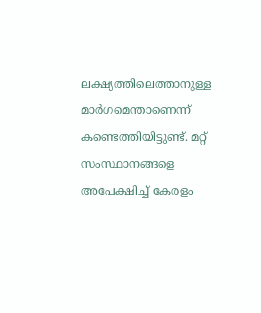ലക്ഷ്യത്തിലെത്താനുള്ള മാര്‍ഗമെന്താണെന്ന് കണ്ടെത്തിയിട്ടുണ്ട്. മറ്റ് സംസ്ഥാനങ്ങളെ അപേക്ഷിച്ച് കേരളം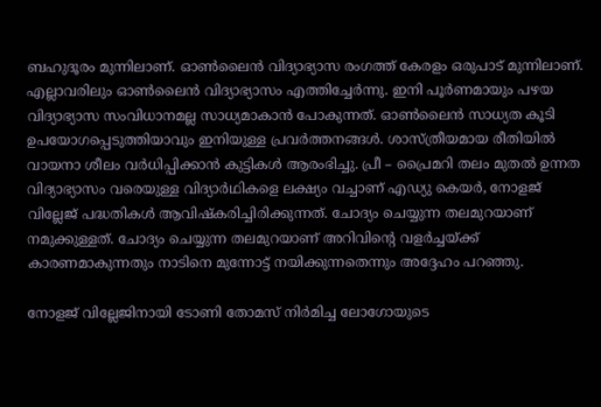ബഹുദൂരം മുന്നിലാണ്. ഓണ്‍ലൈന്‍ വിദ്യാഭ്യാസ രംഗത്ത് കേരളം ഒരുപാട് മുന്നിലാണ്. എല്ലാവരിലും ഓണ്‍ലൈന്‍ വിദ്യാഭ്യാസം എത്തിച്ചേര്‍ന്നു. ഇനി പൂര്‍ണമായും പഴയ വിദ്യാഭ്യാസ സംവിധാനമല്ല സാധ്യമാകാന്‍ പോകുന്നത്. ഓണ്‍ലൈന്‍ സാധ്യത കൂടി ഉപയോഗപ്പെടുത്തിയാവും ഇനിയുള്ള പ്രവര്‍ത്തനങ്ങള്‍. ശാസ്ത്രീയമായ രീതിയില്‍ വായനാ ശീലം വര്‍ധിപ്പിക്കാന്‍ കുട്ടികള്‍ ആരംഭിച്ചു. പ്രീ – പ്രൈമറി തലം മുതല്‍ ഉന്നത വിദ്യാഭ്യാസം വരെയുള്ള വിദ്യാര്‍ഥികളെ ലക്ഷ്യം വച്ചാണ് എഡ്യു കെയര്‍, നോളജ് വില്ലേജ് പദ്ധതികള്‍ ആവിഷ്‌കരിച്ചിരിക്കുന്നത്. ചോദ്യം ചെയ്യുന്ന തലമുറയാണ് നമുക്കുള്ളത്. ചോദ്യം ചെയ്യുന്ന തലമുറയാണ് അറിവിന്റെ വളര്‍ച്ചയ്ക്ക് കാരണമാകുന്നതും നാടിനെ മുന്നോട്ട് നയിക്കുന്നതെന്നും അദ്ദേഹം പറഞ്ഞു.

നോളജ് വില്ലേജിനായി ടോണി തോമസ് നിര്‍മിച്ച ലോഗോയുടെ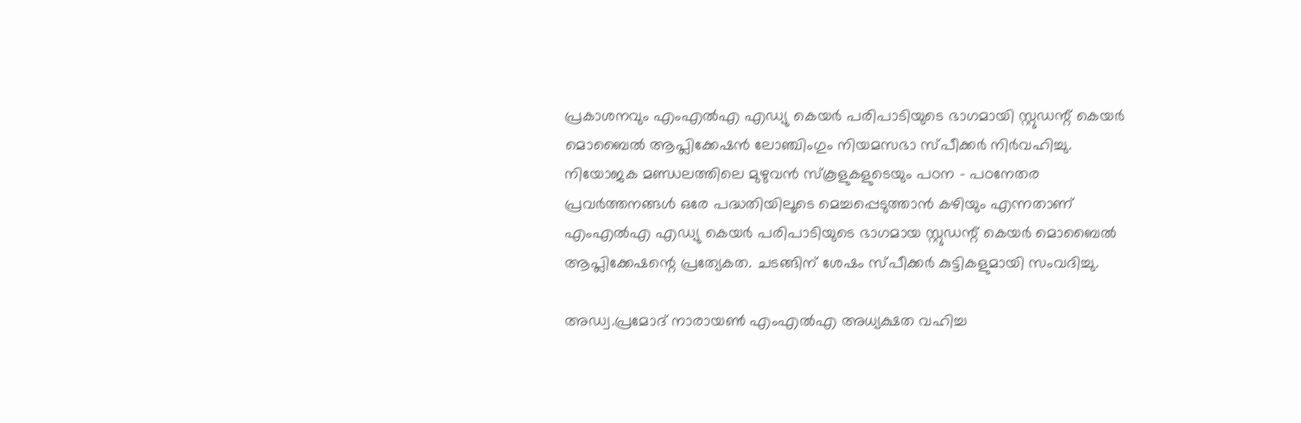പ്രകാശനവും എംഎല്‍എ എഡ്യു കെയര്‍ പരിപാടിയുടെ ഭാഗമായി സ്റ്റുഡന്റ് കെയര്‍ മൊബൈല്‍ ആപ്ലിക്കേഷന്‍ ലോഞ്ചിംഗും നിയമസഭാ സ്പീക്കര്‍ നിര്‍വഹിച്ചു. നിയോജക മണ്ഡലത്തിലെ മുഴുവന്‍ സ്‌കൂളുകളുടെയും പഠന – പഠനേതര പ്രവര്‍ത്തനങ്ങള്‍ ഒരേ പദ്ധതിയിലൂടെ മെച്ചപ്പെടുത്താന്‍ കഴിയും എന്നതാണ് എംഎല്‍എ എഡ്യു കെയര്‍ പരിപാടിയുടെ ഭാഗമായ സ്റ്റുഡന്റ് കെയര്‍ മൊബൈല്‍ ആപ്ലിക്കേഷന്റെ പ്രത്യേകത. ചടങ്ങിന് ശേഷം സ്പീക്കര്‍ കുട്ടികളുമായി സംവദിച്ചു.

അഡ്വ.പ്രമോദ് നാരായണ്‍ എംഎല്‍എ അധ്യക്ഷത വഹിച്ച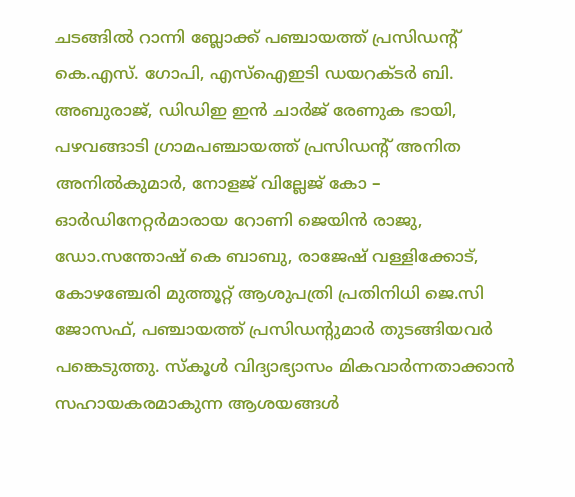ചടങ്ങില്‍ റാന്നി ബ്ലോക്ക് പഞ്ചായത്ത് പ്രസിഡന്റ് കെ.എസ്. ഗോപി, എസ്‌ഐഇടി ഡയറക്ടര്‍ ബി. അബുരാജ്, ഡിഡിഇ ഇന്‍ ചാര്‍ജ് രേണുക ഭായി, പഴവങ്ങാടി ഗ്രാമപഞ്ചായത്ത് പ്രസിഡന്റ് അനിത അനില്‍കുമാര്‍, നോളജ് വില്ലേജ് കോ – ഓര്‍ഡിനേറ്റര്‍മാരായ റോണി ജെയിന്‍ രാജു, ഡോ.സന്തോഷ് കെ ബാബു, രാജേഷ് വള്ളിക്കോട്, കോഴഞ്ചേരി മുത്തൂറ്റ് ആശുപത്രി പ്രതിനിധി ജെ.സി ജോസഫ്, പഞ്ചായത്ത് പ്രസിഡന്റുമാര്‍ തുടങ്ങിയവര്‍ പങ്കെടുത്തു. സ്‌കൂള്‍ വിദ്യാഭ്യാസം മികവാര്‍ന്നതാക്കാന്‍ സഹായകരമാകുന്ന ആശയങ്ങള്‍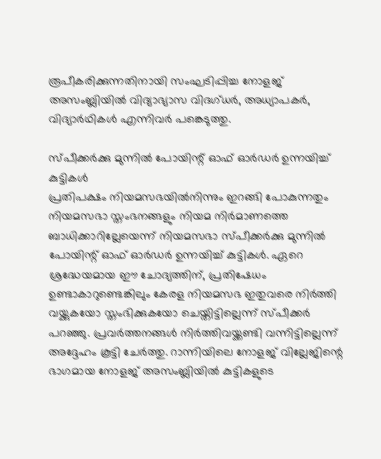രൂപീകരിക്കുന്നതിനായി സംഘടിപ്പിച്ച നോളജ് അസംബ്ലിയില്‍ വിദ്യാഭ്യാസ വിദഗ്ധര്‍, അധ്യാപകര്‍, വിദ്യാര്‍ഥികള്‍ എന്നിവര്‍ പങ്കെടുത്തു.

സ്പീക്കര്‍ക്കു മുന്നില്‍ പോയിന്റ് ഓഫ് ഓര്‍ഡര്‍ ഉന്നയിച്ച് കുട്ടികള്‍
പ്രതിപക്ഷം നിയമസഭയില്‍നിന്നും ഇറങ്ങി പോകുന്നതും നിയമസഭാ സ്തംഭനങ്ങളും നിയമ നിര്‍മാണത്തെ ബാധിക്കാറില്ലേയെന്ന് നിയമസഭാ സ്പീക്കര്‍ക്കു മുന്നില്‍ പോയിന്റ് ഓഫ് ഓര്‍ഡര്‍ ഉന്നയിച്ച് കുട്ടികള്‍. ഏറെ ശ്രദ്ധേയമായ ഈ ചോദ്യത്തിന്, പ്രതിഷേധം ഉണ്ടാകാറുണ്ടെങ്കിലും കേരള നിയമസഭ ഇതുവരെ നിര്‍ത്തി വയ്ക്കുകയോ സ്തംഭിക്കുകയോ ചെയ്തിട്ടില്ലെന്ന് സ്പീക്കര്‍ പറഞ്ഞു. പ്രവര്‍ത്തനങ്ങള്‍ നിര്‍ത്തിവയ്ക്കണ്ടി വന്നിട്ടില്ലെന്ന് അദ്ദേഹം കൂട്ടി ചേര്‍ത്തു. റാന്നിയിലെ നോളജ് വില്ലേജിന്റെ ഭാഗമായ നോളജ് അസംബ്ലിയില്‍ കുട്ടികളുടെ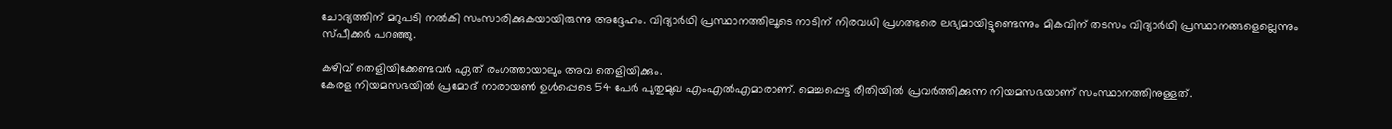ചോദ്യത്തിന് മറുപടി നല്‍കി സംസാരിക്കുകയായിരുന്നു അദ്ദേഹം. വിദ്യാര്‍ഥി പ്രസ്ഥാനത്തിലൂടെ നാടിന് നിരവധി പ്രഗത്ഭരെ ലഭ്യമായിട്ടുണ്ടെന്നും മികവിന് തടസം വിദ്യാര്‍ഥി പ്രസ്ഥാനങ്ങളെല്ലെന്നും സ്പീക്കര്‍ പറഞ്ഞു.

കഴിവ് തെളിയിക്കേണ്ടവര്‍ ഏത് രംഗത്തായാലും അവ തെളിയിക്കും.
കേരള നിയമസഭയില്‍ പ്രമോദ് നാരായണ്‍ ഉള്‍പ്പെടെ 54 പേര്‍ പുതുമുഖ എംഎല്‍എമാരാണ്. മെച്ചപ്പെട്ട രീതിയില്‍ പ്രവര്‍ത്തിക്കുന്ന നിയമസഭയാണ് സംസ്ഥാനത്തിനുള്ളത്.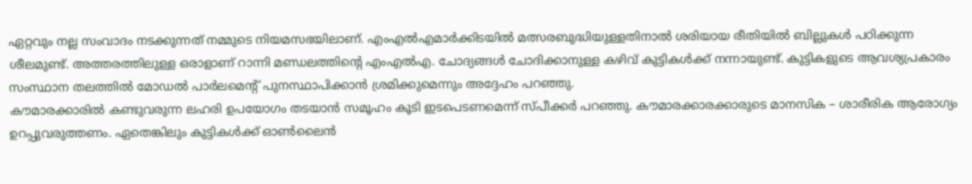ഏറ്റവും നല്ല സംവാദം നടക്കുന്നത് നമ്മുടെ നിയമസഭയിലാണ്. എംഎല്‍എമാര്‍ക്കിടയില്‍ മത്സരബുദ്ധിയുള്ളതിനാല്‍ ശരിയായ രീതിയില്‍ ബില്ലുകള്‍ പഠിക്കുന്ന ശീലമുണ്ട്. അത്തരത്തിലുള്ള ഒരാളാണ് റാന്നി മണ്ഡലത്തിന്റെ എംഎല്‍എ. ചോദ്യങ്ങള്‍ ചോദിക്കാനുള്ള കഴിവ് കുട്ടികള്‍ക്ക് നന്നായുണ്ട്. കുട്ടികളുടെ ആവശ്യപ്രകാരം സംസ്ഥാന തലത്തില്‍ മോഡല്‍ പാര്‍ലമെന്റ് പുനസ്ഥാപിക്കാന്‍ ശ്രമിക്കുമെന്നും അദ്ദേഹം പറഞ്ഞു.
കൗമാരക്കാരില്‍ കണ്ടുവരുന്ന ലഹരി ഉപയോഗം തടയാന്‍ സമൂഹം കൂടി ഇടപെടണമെന്ന് സ്പീക്കര്‍ പറഞ്ഞു. കൗമാരക്കാരക്കാരുടെ മാനസിക – ശാരീരിക ആരോഗ്യം ഉറപ്പുവരുത്തണം. ഏതെങ്കിലും കുട്ടികള്‍ക്ക് ഓണ്‍ലൈന്‍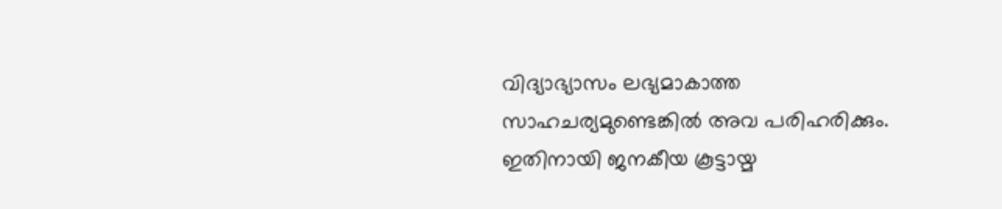വിദ്യാഭ്യാസം ലഭ്യമാകാത്ത സാഹചര്യമുണ്ടെങ്കില്‍ അവ പരിഹരിക്കും. ഇതിനായി ജനകീയ കൂട്ടായ്മ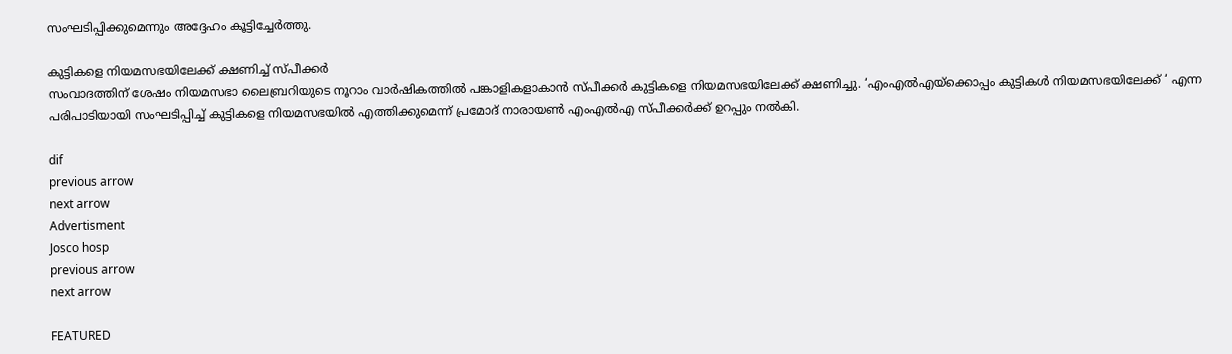സംഘടിപ്പിക്കുമെന്നും അദ്ദേഹം കൂട്ടിച്ചേര്‍ത്തു.

കുട്ടികളെ നിയമസഭയിലേക്ക് ക്ഷണിച്ച് സ്പീക്കര്‍
സംവാദത്തിന് ശേഷം നിയമസഭാ ലൈബ്രറിയുടെ നൂറാം വാര്‍ഷികത്തില്‍ പങ്കാളികളാകാന്‍ സ്പീക്കര്‍ കുട്ടികളെ നിയമസഭയിലേക്ക് ക്ഷണിച്ചു. ‘എംഎല്‍എയ്‌ക്കൊപ്പം കുട്ടികള്‍ നിയമസഭയിലേക്ക് ‘ എന്ന പരിപാടിയായി സംഘടിപ്പിച്ച് കുട്ടികളെ നിയമസഭയില്‍ എത്തിക്കുമെന്ന് പ്രമോദ് നാരായണ്‍ എംഎല്‍എ സ്പീക്കര്‍ക്ക് ഉറപ്പും നല്‍കി.

dif
previous arrow
next arrow
Advertisment
Josco hosp
previous arrow
next arrow

FEATURED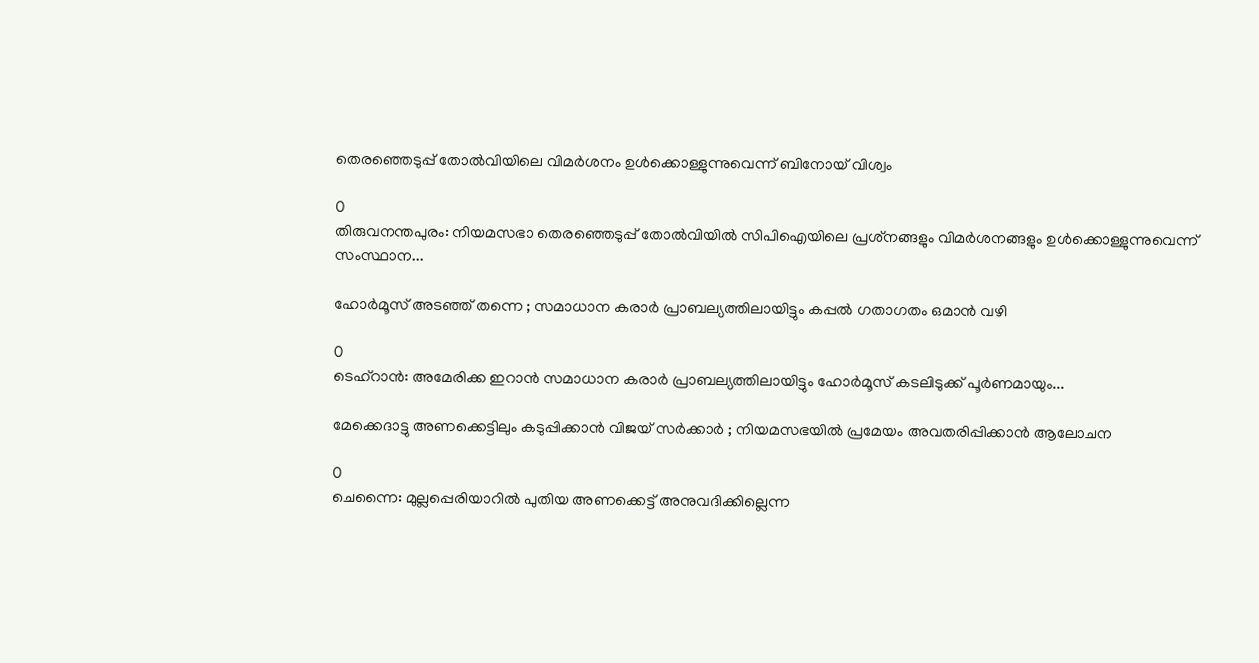തെരഞ്ഞെടുപ്പ് തോൽവിയിലെ വിമർശനം ഉൾക്കൊള്ളുന്നുവെന്ന് ബിനോയ് വിശ്വം

0
തിരുവനന്തപുരം: നിയമസഭാ തെരഞ്ഞെടുപ്പ് തോല്‍വിയില്‍ സിപിഐയിലെ പ്രശ്‌നങ്ങളും വിമർശനങ്ങളും ഉള്‍ക്കൊള്ളുന്നുവെന്ന് സംസ്ഥാന...

ഹോർമൂസ് അടഞ്ഞ് തന്നെ ; സമാധാന കരാർ പ്രാബല്യത്തിലായിട്ടും കപ്പൽ ഗതാഗതം ഒമാൻ വഴി

0
ടെഹ്റാൻ: അമേരിക്ക ഇറാൻ സമാധാന കരാർ പ്രാബല്യത്തിലായിട്ടും ഹോർമൂസ് കടലിടുക്ക് പൂർണമായും...

മേക്കെദാട്ടു അണക്കെട്ടിലും കടുപ്പിക്കാൻ വിജയ് സർക്കാർ ; നിയമസഭയിൽ പ്രമേയം അവതരിപ്പിക്കാൻ ആലോചന

0
ചെന്നൈ: മുല്ലപ്പെരിയാറിൽ പുതിയ അണക്കെട്ട് അനുവദിക്കില്ലെന്ന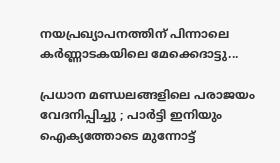നയപ്രഖ്യാപനത്തിന് പിന്നാലെ കർണ്ണാടകയിലെ മേക്കെദാട്ടു...

പ്രധാന മണ്ഡലങ്ങളിലെ പരാജയം വേദനിപ്പിച്ചു ; പാർട്ടി ഇനിയും ഐക്യത്തോടെ മുന്നോട്ട്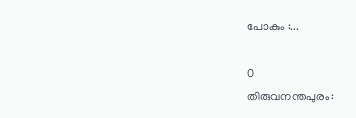പോകും :...

0
തിരുവനന്തപുരം: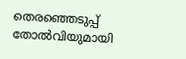തെരഞ്ഞെടുപ്പ് തോല്‍വിയുമായി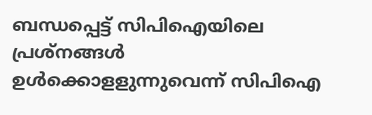ബന്ധപ്പെട്ട് സിപിഐയിലെ പ്രശ്‌നങ്ങള്‍ ഉള്‍ക്കൊളളുന്നുവെന്ന് സിപിഐ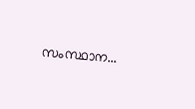സംസ്ഥാന...